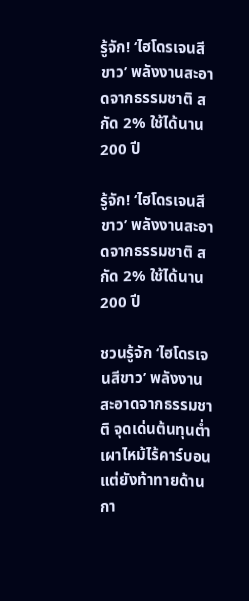รู้จัก! ‘ไฮโดรเจนสีขาว’ พลังงานสะอาดจากธรรมชาติ สกัด 2% ใช้ได้นาน 200 ปี

รู้จัก! ‘ไฮโดรเจนสีขาว’ พลังงานสะอาดจากธรรมชาติ สกัด 2% ใช้ได้นาน 200 ปี

ชวนรู้จัก ‘ไฮโดรเจนสีขาว’ พลังงานสะอาดจากธรรมชาติ จุดเด่นต้นทุนต่ำ เผาไหม้ไร้คาร์บอน แต่ยังท้าทายด้านกา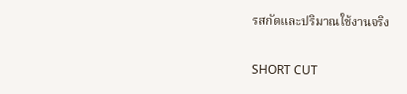รสกัดและปริมาณใช้งานจริง

SHORT CUT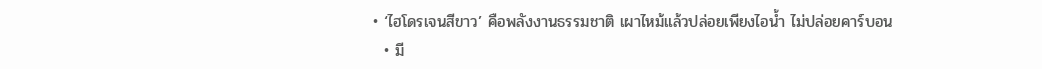• ‘ไฮโดรเจนสีขาว’ คือพลังงานธรรมชาติ เผาไหม้แล้วปล่อยเพียงไอน้ำ ไม่ปล่อยคาร์บอน
  • มี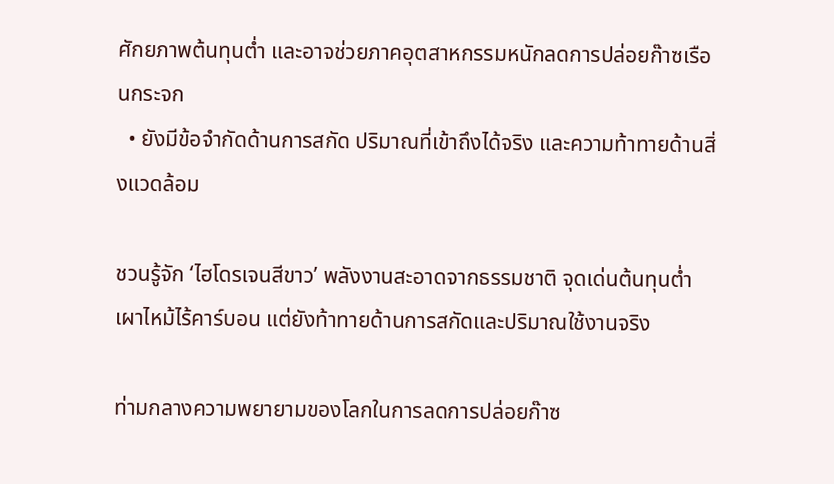ศักยภาพต้นทุนต่ำ และอาจช่วยภาคอุตสาหกรรมหนักลดการปล่อยก๊าซเรือนกระจก
  • ยังมีข้อจำกัดด้านการสกัด ปริมาณที่เข้าถึงได้จริง และความท้าทายด้านสิ่งแวดล้อม

ชวนรู้จัก ‘ไฮโดรเจนสีขาว’ พลังงานสะอาดจากธรรมชาติ จุดเด่นต้นทุนต่ำ เผาไหม้ไร้คาร์บอน แต่ยังท้าทายด้านการสกัดและปริมาณใช้งานจริง

ท่ามกลางความพยายามของโลกในการลดการปล่อยก๊าซ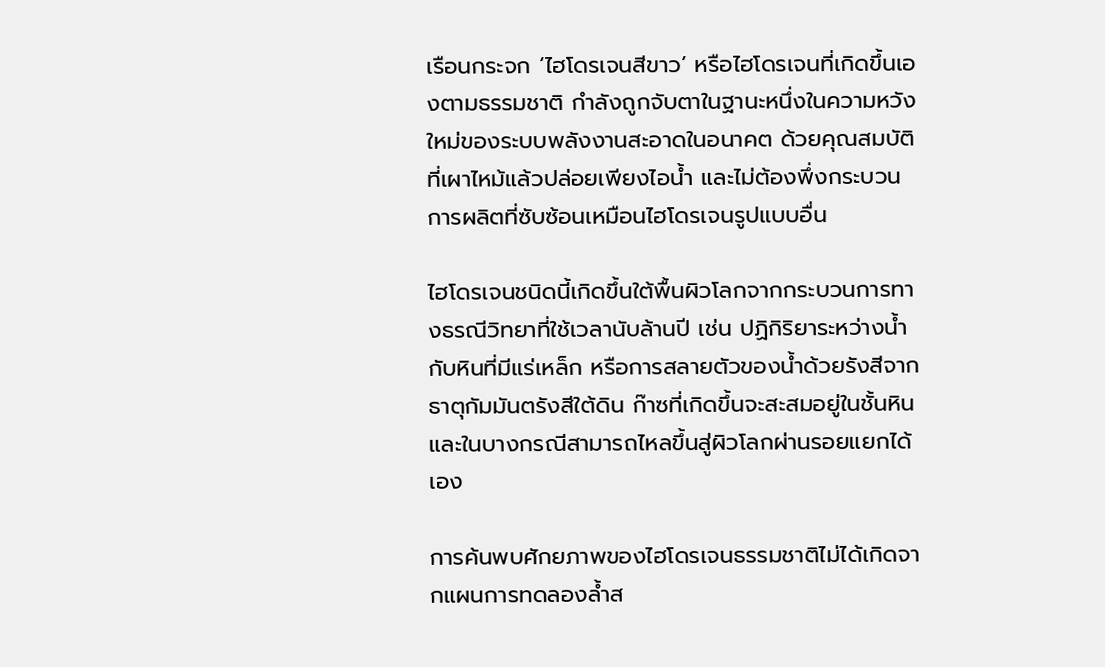เรือนกระจก ‘ไฮโดรเจนสีขาว’ หรือไฮโดรเจนที่เกิดขึ้นเองตามธรรมชาติ กำลังถูกจับตาในฐานะหนึ่งในความหวังใหม่ของระบบพลังงานสะอาดในอนาคต ด้วยคุณสมบัติที่เผาไหม้แล้วปล่อยเพียงไอน้ำ และไม่ต้องพึ่งกระบวนการผลิตที่ซับซ้อนเหมือนไฮโดรเจนรูปแบบอื่น

ไฮโดรเจนชนิดนี้เกิดขึ้นใต้พื้นผิวโลกจากกระบวนการทางธรณีวิทยาที่ใช้เวลานับล้านปี เช่น ปฏิกิริยาระหว่างน้ำกับหินที่มีแร่เหล็ก หรือการสลายตัวของน้ำด้วยรังสีจากธาตุกัมมันตรังสีใต้ดิน ก๊าซที่เกิดขึ้นจะสะสมอยู่ในชั้นหิน และในบางกรณีสามารถไหลขึ้นสู่ผิวโลกผ่านรอยแยกได้เอง

การค้นพบศักยภาพของไฮโดรเจนธรรมชาติไม่ได้เกิดจากแผนการทดลองล้ำส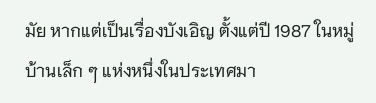มัย หากแต่เป็นเรื่องบังเอิญ ตั้งแต่ปี 1987 ในหมู่บ้านเล็ก ๆ แห่งหนึ่งในประเทศมา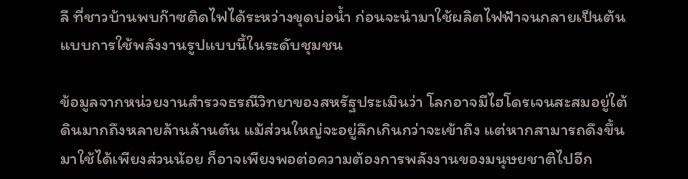ลี ที่ชาวบ้านพบก๊าซติดไฟได้ระหว่างขุดบ่อน้ำ ก่อนจะนำมาใช้ผลิตไฟฟ้าจนกลายเป็นต้นแบบการใช้พลังงานรูปแบบนี้ในระดับชุมชน

ข้อมูลจากหน่วยงานสำรวจธรณีวิทยาของสหรัฐประเมินว่า โลกอาจมีไฮโดรเจนสะสมอยู่ใต้ดินมากถึงหลายล้านล้านตัน แม้ส่วนใหญ่จะอยู่ลึกเกินกว่าจะเข้าถึง แต่หากสามารถดึงขึ้นมาใช้ได้เพียงส่วนน้อย ก็อาจเพียงพอต่อความต้องการพลังงานของมนุษยชาติไปอีก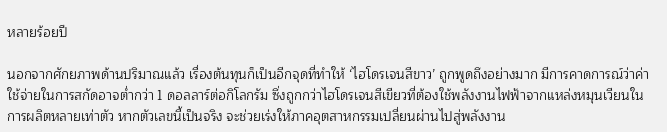หลายร้อยปี

นอกจากศักยภาพด้านปริมาณแล้ว เรื่องต้นทุนก็เป็นอีกจุดที่ทำให้ ‘ไฮโดรเจนสีขาว’ ถูกพูดถึงอย่างมาก มีการคาดการณ์ว่าค่าใช้จ่ายในการสกัดอาจต่ำกว่า 1 ดอลลาร์ต่อกิโลกรัม ซึ่งถูกกว่าไฮโดรเจนสีเขียวที่ต้องใช้พลังงานไฟฟ้าจากแหล่งหมุนเวียนในการผลิตหลายเท่าตัว หากตัวเลขนี้เป็นจริง จะช่วยเร่งให้ภาคอุตสาหกรรมเปลี่ยนผ่านไปสู่พลังงาน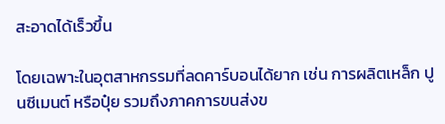สะอาดได้เร็วขึ้น

โดยเฉพาะในอุตสาหกรรมที่ลดคาร์บอนได้ยาก เช่น การผลิตเหล็ก ปูนซีเมนต์ หรือปุ๋ย รวมถึงภาคการขนส่งข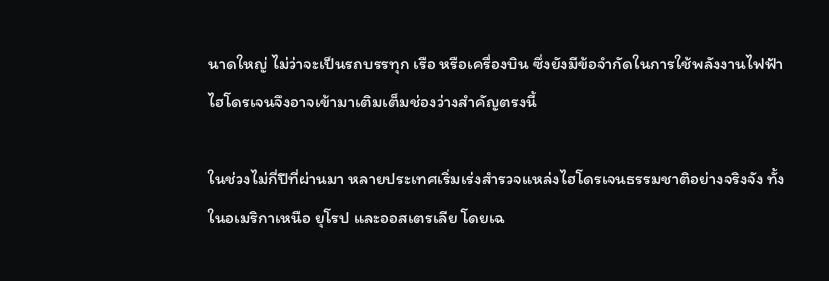นาดใหญ่ ไม่ว่าจะเป็นรถบรรทุก เรือ หรือเครื่องบิน ซึ่งยังมีข้อจำกัดในการใช้พลังงานไฟฟ้า ไฮโดรเจนจึงอาจเข้ามาเติมเต็มช่องว่างสำคัญตรงนี้

ในช่วงไม่กี่ปีที่ผ่านมา หลายประเทศเริ่มเร่งสำรวจแหล่งไฮโดรเจนธรรมชาติอย่างจริงจัง ทั้งในอเมริกาเหนือ ยุโรป และออสเตรเลีย โดยเฉ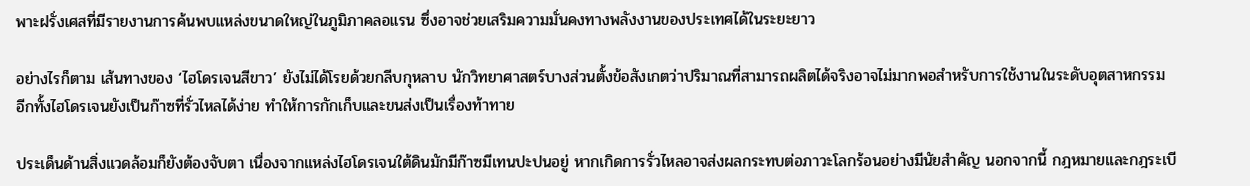พาะฝรั่งเศสที่มีรายงานการค้นพบแหล่งขนาดใหญ่ในภูมิภาคลอแรน ซึ่งอาจช่วยเสริมความมั่นคงทางพลังงานของประเทศได้ในระยะยาว

อย่างไรก็ตาม เส้นทางของ ‘ไฮโดรเจนสีขาว’ ยังไม่ได้โรยด้วยกลีบกุหลาบ นักวิทยาศาสตร์บางส่วนตั้งข้อสังเกตว่าปริมาณที่สามารถผลิตได้จริงอาจไม่มากพอสำหรับการใช้งานในระดับอุตสาหกรรม อีกทั้งไฮโดรเจนยังเป็นก๊าซที่รั่วไหลได้ง่าย ทำให้การกักเก็บและขนส่งเป็นเรื่องท้าทาย

ประเด็นด้านสิ่งแวดล้อมก็ยังต้องจับตา เนื่องจากแหล่งไฮโดรเจนใต้ดินมักมีก๊าซมีเทนปะปนอยู่ หากเกิดการรั่วไหลอาจส่งผลกระทบต่อภาวะโลกร้อนอย่างมีนัยสำคัญ นอกจากนี้ กฎหมายและกฎระเบี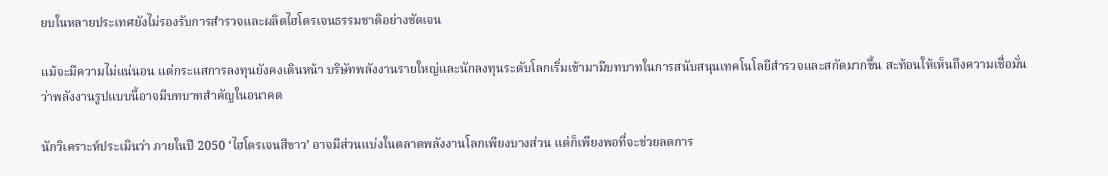ยบในหลายประเทศยังไม่รองรับการสำรวจและผลิตไฮโดรเจนธรรมชาติอย่างชัดเจน

แม้จะมีความไม่แน่นอน แต่กระแสการลงทุนยังคงเดินหน้า บริษัทพลังงานรายใหญ่และนักลงทุนระดับโลกเริ่มเข้ามามีบทบาทในการสนับสนุนเทคโนโลยีสำรวจและสกัดมากขึ้น สะท้อนให้เห็นถึงความเชื่อมั่นว่าพลังงานรูปแบบนี้อาจมีบทบาทสำคัญในอนาคต

นักวิเคราะห์ประเมินว่า ภายในปี 2050 ‘ไฮโดรเจนสีขาว’ อาจมีส่วนแบ่งในตลาดพลังงานโลกเพียงบางส่วน แต่ก็เพียงพอที่จะช่วยลดการ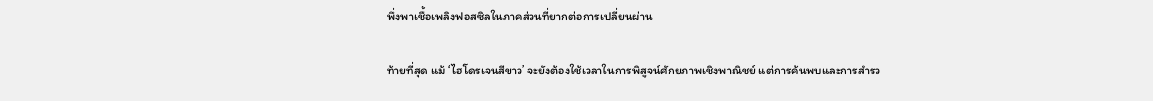พึ่งพาเชื้อเพลิงฟอสซิลในภาคส่วนที่ยากต่อการเปลี่ยนผ่าน

ท้ายที่สุด แม้ ‘ไฮโดรเจนสีขาว’ จะยังต้องใช้เวลาในการพิสูจน์ศักยภาพเชิงพาณิชย์ แต่การค้นพบและการสำรว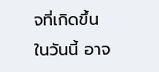จที่เกิดขึ้นในวันนี้ อาจ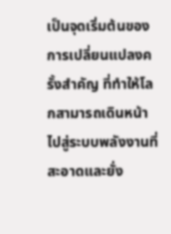เป็นจุดเริ่มต้นของการเปลี่ยนแปลงครั้งสำคัญ ที่ทำให้โลกสามารถเดินหน้าไปสู่ระบบพลังงานที่สะอาดและยั่ง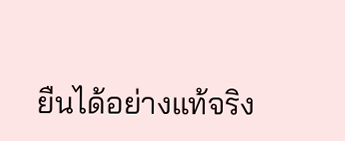ยืนได้อย่างแท้จริง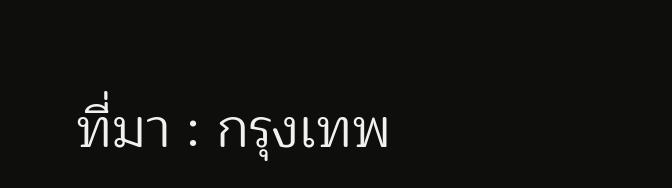ที่มา : กรุงเทพ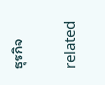ธุรกิจ

related